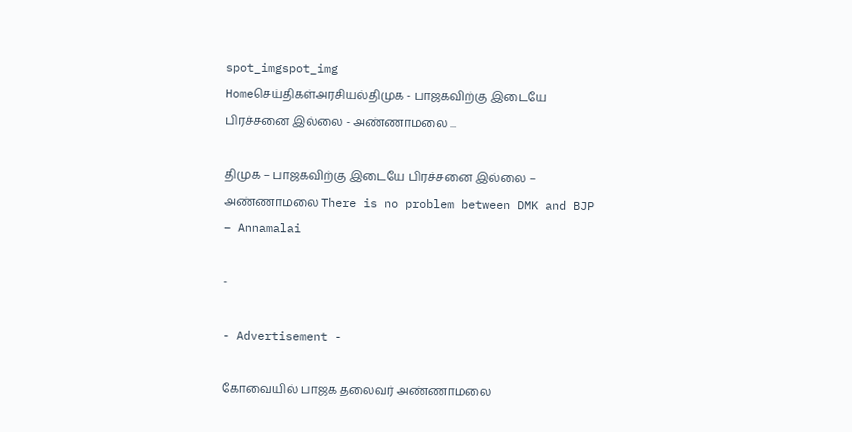spot_imgspot_img
Homeசெய்திகள்அரசியல்திமுக - பாஜகவிற்கு இடையே பிரச்சனை இல்லை - அண்ணாமலை ...

திமுக – பாஜகவிற்கு இடையே பிரச்சனை இல்லை – அண்ணாமலை There is no problem between DMK and BJP – Annamalai

-

- Advertisement -

கோவையில் பாஜக தலைவர் அண்ணாமலை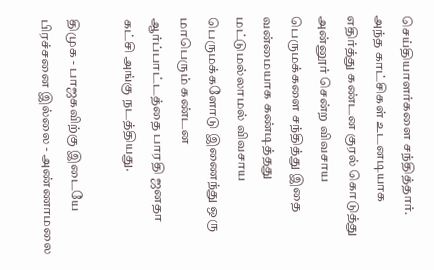செய்தியாளர்களை சந்தித்தார். அந்த காட்சிகள் உடனடியாக எதிர்த்து கண்டன குரல் கொடுத்து அன்னூர் சென்ற விவசாய பெருமக்களை சந்தித்து இதை வன்மையாக கண்டித்தது மட்டுமல்லாமல் விவசாய பெருமக்களோடு இணைந்து ஒரு மாபெரும் கண்டன ஆர்ப்பாட்டத்தை பாரதி ஜனதா கட்சி அங்கு நடத்தியது.

திமுக - பாஜகவிற்கு இடையே பிரச்சனை இல்லை - அண்ணாமலை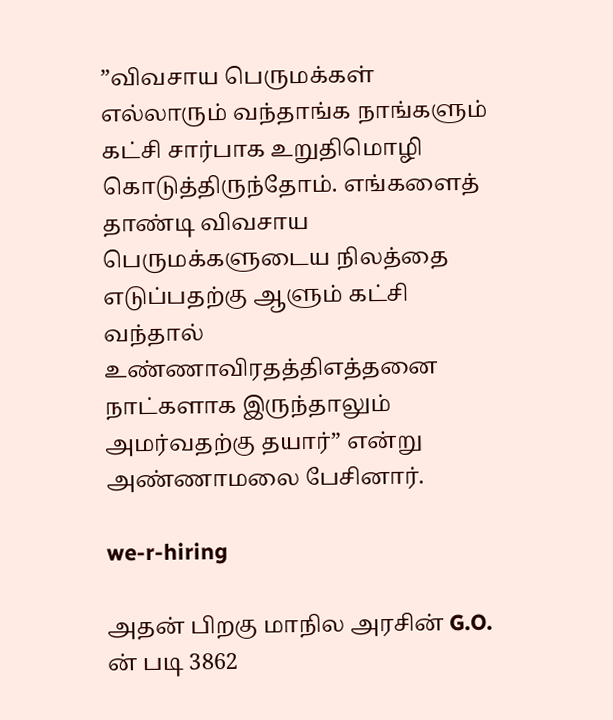”விவசாய பெருமக்கள் எல்லாரும் வந்தாங்க நாங்களும் கட்சி சார்பாக உறுதிமொழி கொடுத்திருந்தோம். எங்களைத் தாண்டி விவசாய பெருமக்களுடைய நிலத்தை எடுப்பதற்கு ஆளும் கட்சி வந்தால் உண்ணாவிரதத்திஎத்தனை நாட்களாக இருந்தாலும் அமர்வதற்கு தயார்” என்று அண்ணாமலை பேசினார்.

we-r-hiring

அதன் பிறகு மாநில அரசின் G.O. ன் படி 3862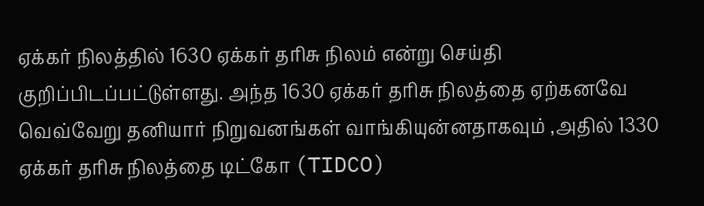ஏக்கர் நிலத்தில் 1630 ஏக்கர் தரிசு நிலம் என்று செய்தி குறிப்பிடப்பட்டுள்ளது. அந்த 1630 ஏக்கர் தரிசு நிலத்தை ஏற்கனவே வெவ்வேறு தனியார் நிறுவனங்கள் வாங்கியுன்னதாகவும் ,அதில் 1330 ஏக்கர் தரிசு நிலத்தை டிட்கோ (TIDCO)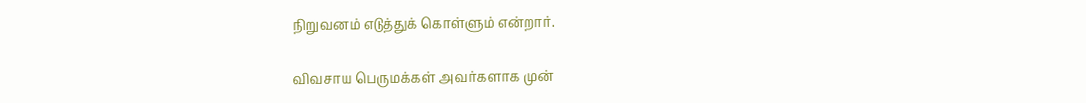நிறுவனம் எடுத்துக் கொள்ளும் என்றார்.

விவசாய பெருமக்கள் அவர்களாக முன்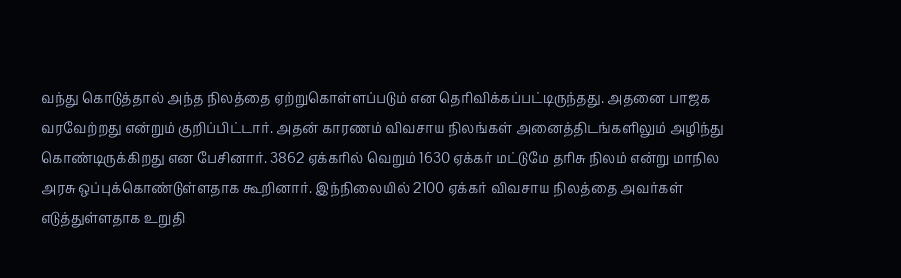வந்து கொடுத்தால் அந்த நிலத்தை ஏற்றுகொள்ளப்படும் என தெரிவிக்கப்பட்டிருந்தது. அதனை பாஜக வரவேற்றது என்றும் குறிப்பிட்டார். அதன் காரணம் விவசாய நிலங்கள் அனைத்திடங்களிலும் அழிந்து கொண்டிருக்கிறது என பேசினார். 3862 ஏக்கரில் வெறும் 1630 ஏக்கர் மட்டுமே தரிசு நிலம் என்று மாநில அரசு ஒப்புக்கொண்டுள்ளதாக கூறினார். இந்நிலையில் 2100 ஏக்கர் விவசாய நிலத்தை அவர்கள் எடுத்துள்ளதாக உறுதி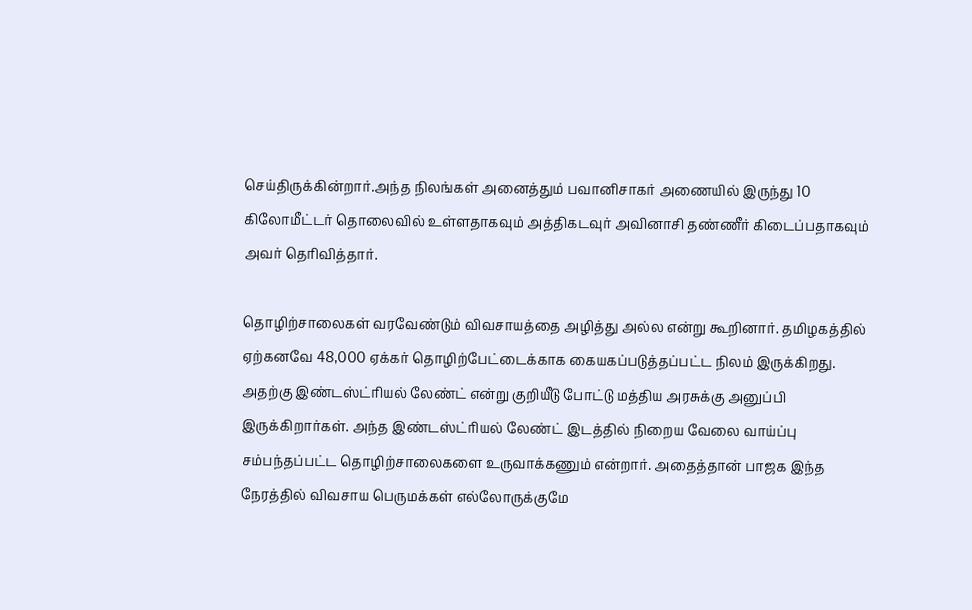செய்திருக்கின்றார்.அந்த நிலங்கள் அனைத்தும் பவானிசாகர் அணையில் இருந்து 10 கிலோமீட்டர் தொலைவில் உள்ளதாகவும் அத்திகடவுர் அவினாசி தண்ணீர் கிடைப்பதாகவும் அவர் தெரிவித்தார்.

தொழிற்சாலைகள் வரவேண்டும் விவசாயத்தை அழித்து அல்ல என்று கூறினார். தமிழகத்தில் ஏற்கனவே 48,000 ஏக்கர் தொழிற்பேட்டைக்காக கையகப்படுத்தப்பட்ட நிலம் இருக்கிறது. அதற்கு இண்டஸ்ட்ரியல் லேண்ட் என்று குறியீடு போட்டு மத்திய அரசுக்கு அனுப்பி இருக்கிறார்கள். அந்த இண்டஸ்ட்ரியல் லேண்ட் இடத்தில் நிறைய வேலை வாய்ப்பு சம்பந்தப்பட்ட தொழிற்சாலைகளை உருவாக்கணும் என்றார். அதைத்தான் பாஜக இந்த நேரத்தில் விவசாய பெருமக்கள் எல்லோருக்குமே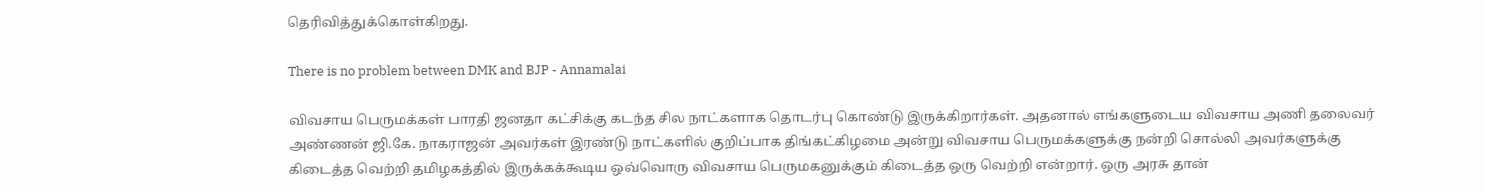தெரிவித்துக்கொள்கிறது.

There is no problem between DMK and BJP - Annamalai

விவசாய பெருமக்கள் பாரதி ஜனதா கட்சிக்கு கடந்த சில நாட்களாக தொடர்பு கொண்டு இருக்கிறார்கள். அதனால் எங்களுடைய விவசாய அணி தலைவர் அண்ணன் ஜி.கே. நாகராஜன் அவர்கள் இரண்டு நாட்களில் குறிப்பாக திங்கட்கிழமை அன்று விவசாய பெருமக்களுக்கு நன்றி சொல்லி அவர்களுக்கு கிடைத்த வெற்றி தமிழகத்தில் இருக்கக்கூடிய ஒவ்வொரு விவசாய பெருமகனுக்கும் கிடைத்த ஒரு வெற்றி என்றார். ஒரு அரசு தான்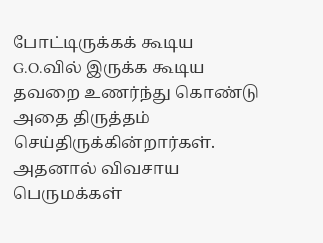போட்டிருக்கக் கூடிய G.O.வில் இருக்க கூடிய தவறை உணர்ந்து கொண்டு அதை திருத்தம் செய்திருக்கின்றார்கள். அதனால் விவசாய பெருமக்கள்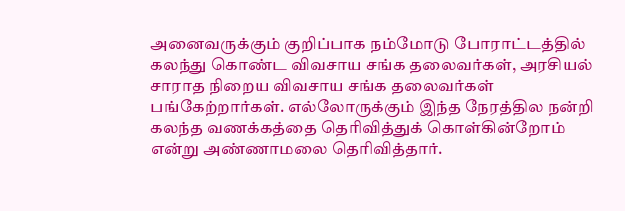அனைவருக்கும் குறிப்பாக நம்மோடு போராட்டத்தில் கலந்து கொண்ட விவசாய சங்க தலைவர்கள், அரசியல் சாராத நிறைய விவசாய சங்க தலைவர்கள் பங்கேற்றார்கள். எல்லோருக்கும் இந்த நேரத்தில நன்றி கலந்த வணக்கத்தை தெரிவித்துக் கொள்கின்றோம் என்று அண்ணாமலை தெரிவித்தார்.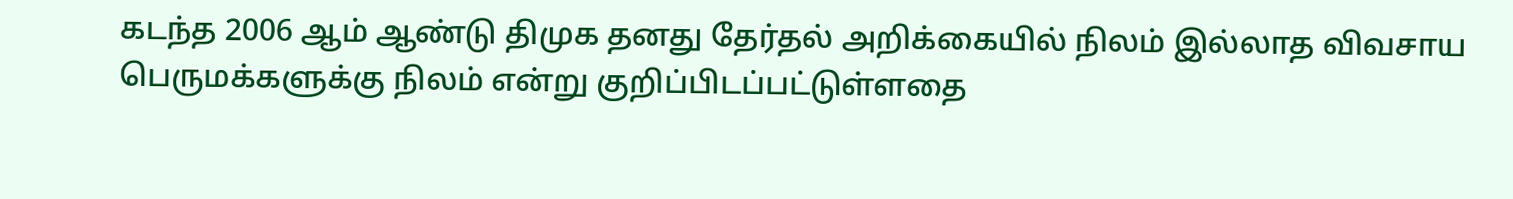கடந்த 2006 ஆம் ஆண்டு திமுக தனது தேர்தல் அறிக்கையில் நிலம் இல்லாத விவசாய பெருமக்களுக்கு நிலம் என்று குறிப்பிடப்பட்டுள்ளதை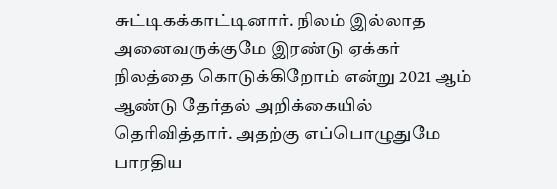சுட்டிகக்காட்டினார். நிலம் இல்லாத அனைவருக்குமே இரண்டு ஏக்கர் நிலத்தை கொடுக்கிறோம் என்று 2021 ஆம் ஆண்டு தேர்தல் அறிக்கையில் தெரிவித்தார். அதற்கு எப்பொழுதுமே பாரதிய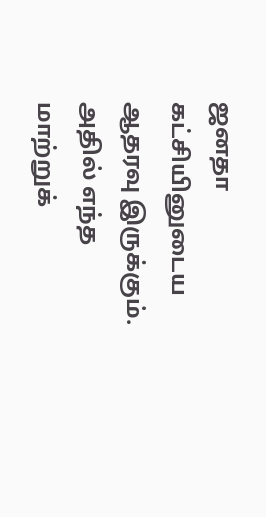ஜனதா கட்சியினுடைய ஆதரவு இருக்கும். அதில் எந்த மாற்றுக்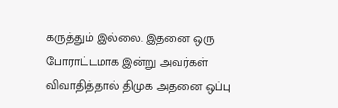கருத்தும் இல்லை. இதனை ஒரு போராட்டமாக இன்று அவர்கள் விவாதித்தால் திமுக அதனை ஒப்பு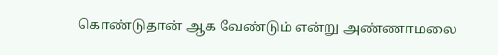கொண்டுதான் ஆக வேண்டும் என்று அண்ணாமலை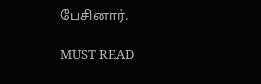பேசினார்.

MUST READ